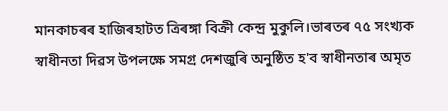মানকাচৰৰ হাজিৰহাটত ত্ৰিৰঙ্গা বিক্ৰী কেন্দ্ৰ মুকুলি।ভাৰতৰ ৭৫ সংখ্যক স্বাধীনতা দিৱস উপলক্ষে সমগ্ৰ দেশজুৰি অনুষ্ঠিত হ'ব স্বাধীনতাৰ অমৃত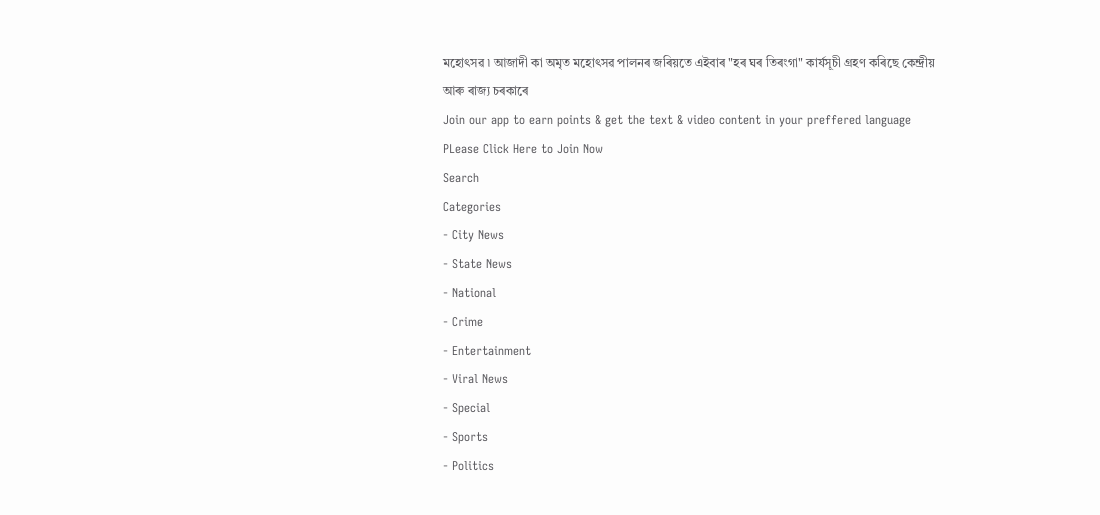মহোৎসৱ ৷ আজাদী কা অমৃত মহোৎসৱ পালনৰ জৰিয়তে এইবাৰ "হৰ ঘৰ তিৰংগা" কাৰ্যসূচী গ্ৰহণ কৰিছে কেন্দ্ৰীয় আৰু ৰাজ্য চৰকাৰে
Join our app to earn points & get the text & video content in your preffered language
PLease Click Here to Join Now
Search
Categories
- City News
- State News
- National
- Crime
- Entertainment
- Viral News
- Special
- Sports
- Politics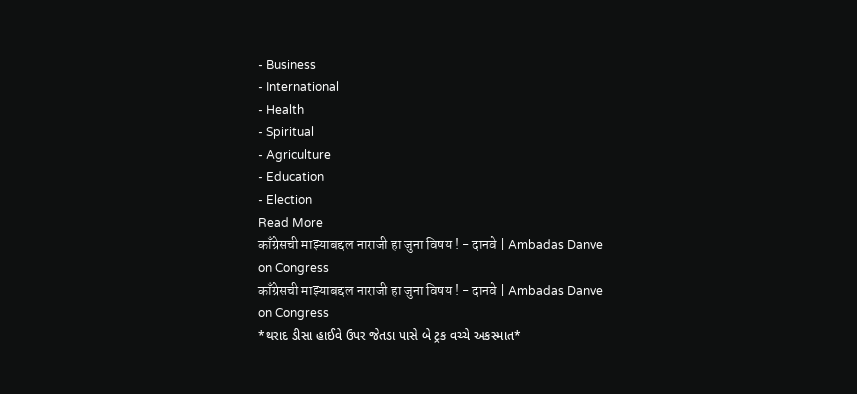- Business
- International
- Health
- Spiritual
- Agriculture
- Education
- Election
Read More
काँग्रेसची माझ्याबद्दल नाराजी हा जुना विषय ! - दानवे | Ambadas Danve on Congress
काँग्रेसची माझ्याबद्दल नाराजी हा जुना विषय ! - दानवे | Ambadas Danve on Congress
*થરાદ ડીસા હાઈવે ઉપર જેતડા પાસે બે ટ્રક વચ્ચે અકસ્માત*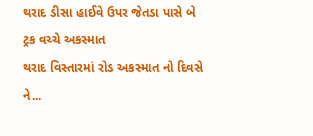થરાદ ડીસા હાઈવે ઉપર જેતડા પાસે બે ટ્રક વચ્ચે અકસ્માત
થરાદ વિસ્તારમાં રોડ અકસ્માત નો દિવસે ને...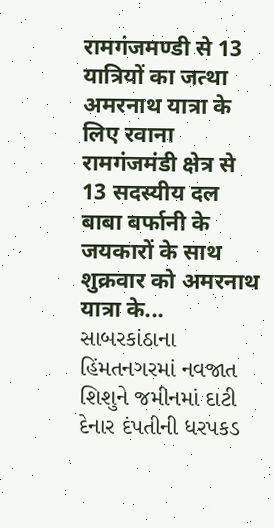रामगंजमण्डी से 13 यात्रियों का जत्था अमरनाथ यात्रा के लिए रवाना
रामगंजमंडी क्षेत्र से 13 सदस्यीय दल बाबा बर्फानी के जयकारों के साथ शुक्रवार को अमरनाथ यात्रा के...
સાબરકાંઠાના હિંમતનગરમાં નવજાત શિશુને જમીનમાં દાટી દેનાર દંપતીની ધરપકડ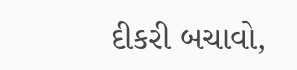દીકરી બચાવો,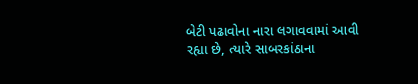બેટી પઢાવોના નારા લગાવવામાં આવી રહ્યા છે, ત્યારે સાબરકાંઠાના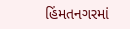હિંમતનગરમાં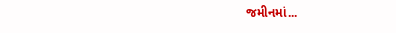જમીનમાં...